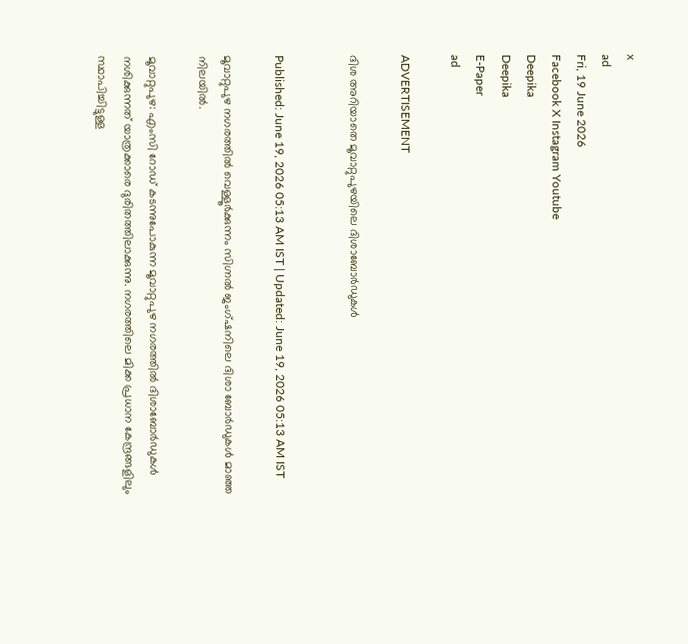x
ad
Fri, 19 June 2026
Facebook X Instagram Youtube
Deepika
Deepika
E-Paper
ad

ADVERTISEMENT

ദിശ അറിയാതെ മൂവാറ്റുപുഴയിലെ ദിശാബോർഡുകൾ


Published: June 19, 2026 05:13 AM IST | Updated: June 19, 2026 05:13 AM IST

മൂവാറ്റുപുഴ നഗരത്തില്‍ വെള്ളൂര്‍ക്കുന്നം സിഗ്നല്‍ ജംഗ്ഷനിലെ ദിശാ ബോര്‍ഡുകള്‍ മാഞ്ഞ നിലയില്‍.

മൂവാറ്റുപുഴ: എംസി റോഡ് കടന്നുപോകുന്ന മൂവാറ്റുപുഴ നഗരത്തില്‍ ദിശാബോര്‍ഡുകള്‍ നശിക്കുന്നത് യാത്രക്കാരെ ദുരിതത്തിലാക്കുന്നു. നഗരത്തിലെ മിക്ക പ്രധാന കേന്ദ്രങ്ങളിലും സ്ഥാപിച്ചിട്ടുള്ള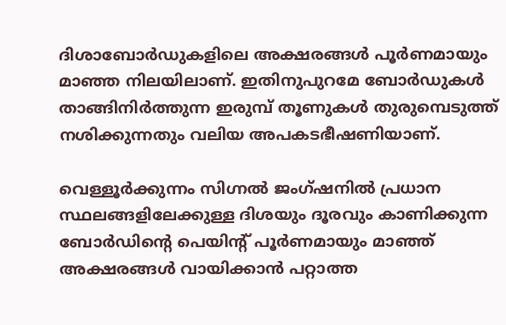ദിശാബോര്‍ഡുകളിലെ അക്ഷരങ്ങള്‍ പൂര്‍ണമായും മാഞ്ഞ നിലയിലാണ്. ഇതിനുപുറമേ ബോര്‍ഡുകള്‍ താങ്ങിനിര്‍ത്തുന്ന ഇരുമ്പ് തൂണുകള്‍ തുരുമ്പെടുത്ത് നശിക്കുന്നതും വലിയ അപകടഭീഷണിയാണ്.

വെള്ളൂര്‍ക്കുന്നം സിഗ്നല്‍ ജംഗ്ഷനില്‍ പ്രധാന സ്ഥലങ്ങളിലേക്കുള്ള ദിശയും ദൂരവും കാണിക്കുന്ന ബോര്‍ഡിന്‍റെ പെയിന്‍റ് പൂര്‍ണമായും മാഞ്ഞ് അക്ഷരങ്ങള്‍ വായിക്കാന്‍ പറ്റാത്ത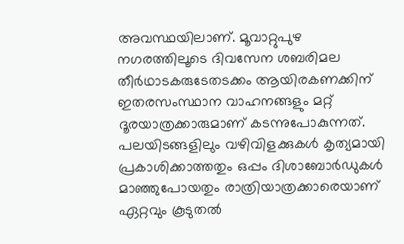അവസ്ഥയിലാണ്. മൂവാറ്റുപുഴ നഗരത്തിലൂടെ ദിവസേന ശബരിമല തീര്‍ഥാടകരുടേതടക്കം ആയിരകണക്കിന് ഇതരസംസ്ഥാന വാഹനങ്ങളും മറ്റ് ദൂരയാത്രക്കാരുമാണ് കടന്നുപോകുന്നത്. പലയിടങ്ങളിലും വഴിവിളക്കുകള്‍ കൃത്യമായി പ്രകാശിക്കാത്തതും ഒപ്പം ദിശാബോര്‍ഡുകള്‍ മാഞ്ഞുപോയതും രാത്രിയാത്രക്കാരെയാണ് ഏറ്റവും കൂടുതല്‍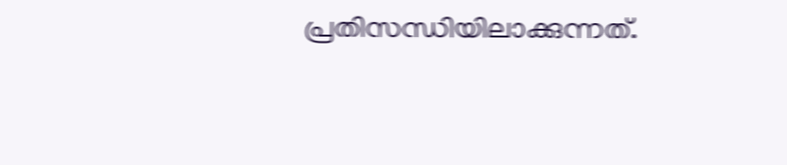പ്രതിസന്ധിയിലാക്കുന്നത്.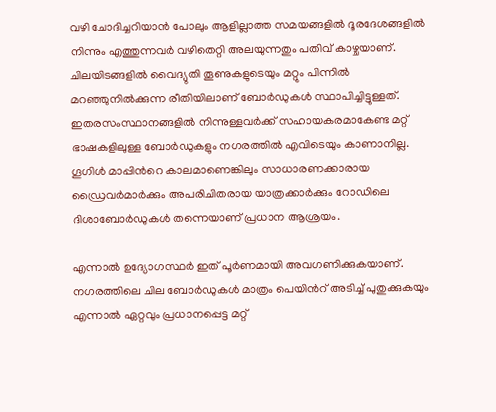വഴി ചോദിച്ചറിയാന്‍ പോലും ആളില്ലാത്ത സമയങ്ങളില്‍ ദൂരദേശങ്ങളില്‍ നിന്നും എത്തുന്നവര്‍ വഴിതെറ്റി അലയുന്നതും പതിവ് കാഴ്ചയാണ്. ചിലയിടങ്ങളില്‍ വൈദ്യുതി തൂണുകളുടെയും മറ്റും പിന്നില്‍ മറഞ്ഞുനില്‍ക്കുന്ന രീതിയിലാണ് ബോര്‍ഡുകള്‍ സ്ഥാപിച്ചിട്ടുള്ളത്. ഇതരസംസ്ഥാനങ്ങളില്‍ നിന്നുള്ളവര്‍ക്ക് സഹായകരമാകേണ്ട മറ്റ് ഭാഷകളിലുള്ള ബോര്‍ഡുകളും നഗരത്തില്‍ എവിടെയും കാണാനില്ല. ഗൂഗിള്‍ മാപ്പിന്‍റെ കാലമാണെങ്കിലും സാധാരണക്കാരായ ഡ്രൈവര്‍മാര്‍ക്കും അപരിചിതരായ യാത്രക്കാര്‍ക്കും റോഡിലെ ദിശാബോര്‍ഡുകള്‍ തന്നെയാണ് പ്രധാന ആശ്രയം.

എന്നാല്‍ ഉദ്യോഗസ്ഥര്‍ ഇത് പൂര്‍ണമായി അവഗണിക്കുകയാണ്. നഗരത്തിലെ ചില ബോര്‍ഡുകള്‍ മാത്രം പെയിന്‍റ് അടിച്ച് പുതുക്കുകയും എന്നാല്‍ ഏറ്റവും പ്രധാനപ്പെട്ട മറ്റ്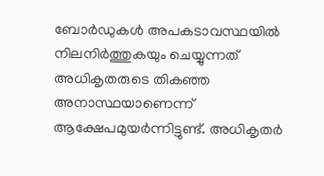ബോര്‍ഡുകള്‍ അപകടാവസ്ഥയില്‍ നിലനിര്‍ത്തുകയും ചെയ്യുന്നത് അധികൃതരുടെ തികഞ്ഞ അനാസ്ഥയാണെന്ന് ആക്ഷേപമുയര്‍ന്നിട്ടുണ്ട്. അധികൃതര്‍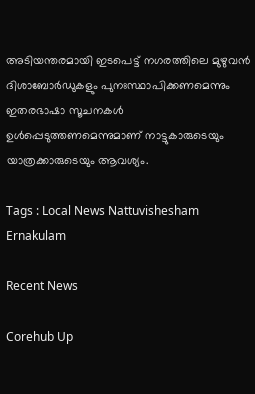അടിയന്തരമായി ഇടപെട്ട് നഗരത്തിലെ മുഴുവന്‍ ദിശാബോര്‍ഡുകളും പുനഃസ്ഥാപിക്കണമെന്നും ഇതരഭാഷാ സൂചനകള്‍ ഉള്‍പ്പെടുത്തണമെന്നുമാണ് നാട്ടുകാരുടെയും യാത്രക്കാരുടെയും ആവശ്യം.

Tags : Local News Nattuvishesham Ernakulam

Recent News

Corehub Up